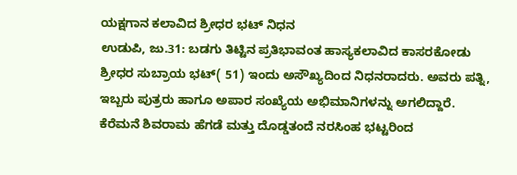ಯಕ್ಷಗಾನ ಕಲಾವಿದ ಶ್ರೀಧರ ಭಟ್ ನಿಧನ
ಉಡುಪಿ, ಜು.31: ಬಡಗು ತಿಟ್ಟಿನ ಪ್ರತಿಭಾವಂತ ಹಾಸ್ಯಕಲಾವಿದ ಕಾಸರಕೋಡು ಶ್ರೀಧರ ಸುಬ್ರಾಯ ಭಟ್( 51) ಇಂದು ಅಸೌಖ್ಯದಿಂದ ನಿಧನರಾದರು. ಅವರು ಪತ್ನಿ, ಇಬ್ಬರು ಪುತ್ರರು ಹಾಗೂ ಅಪಾರ ಸಂಖ್ಯೆಯ ಅಭಿಮಾನಿಗಳನ್ನು ಅಗಲಿದ್ದಾರೆ.
ಕೆರೆಮನೆ ಶಿವರಾಮ ಹೆಗಡೆ ಮತ್ತು ದೊಡ್ಡತಂದೆ ನರಸಿಂಹ ಭಟ್ಟರಿಂದ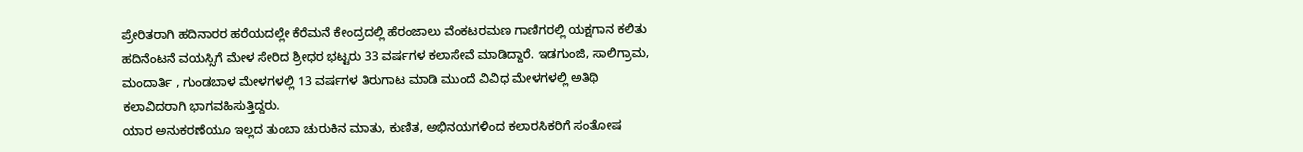ಪ್ರೇರಿತರಾಗಿ ಹದಿನಾರರ ಹರೆಯದಲ್ಲೇ ಕೆರೆಮನೆ ಕೇಂದ್ರದಲ್ಲಿ ಹೆರಂಜಾಲು ವೆಂಕಟರಮಣ ಗಾಣಿಗರಲ್ಲಿ ಯಕ್ಷಗಾನ ಕಲಿತು ಹದಿನೆಂಟನೆ ವಯಸ್ಸಿಗೆ ಮೇಳ ಸೇರಿದ ಶ್ರೀಧರ ಭಟ್ಟರು 33 ವರ್ಷಗಳ ಕಲಾಸೇವೆ ಮಾಡಿದ್ದಾರೆ. ಇಡಗುಂಜಿ, ಸಾಲಿಗ್ರಾಮ, ಮಂದಾರ್ತಿ , ಗುಂಡಬಾಳ ಮೇಳಗಳಲ್ಲಿ 13 ವರ್ಷಗಳ ತಿರುಗಾಟ ಮಾಡಿ ಮುಂದೆ ವಿವಿಧ ಮೇಳಗಳಲ್ಲಿ ಅತಿಥಿ ಕಲಾವಿದರಾಗಿ ಭಾಗವಹಿಸುತ್ತಿದ್ದರು.
ಯಾರ ಅನುಕರಣೆಯೂ ಇಲ್ಲದ ತುಂಬಾ ಚುರುಕಿನ ಮಾತು, ಕುಣಿತ, ಅಭಿನಯಗಳಿಂದ ಕಲಾರಸಿಕರಿಗೆ ಸಂತೋಷ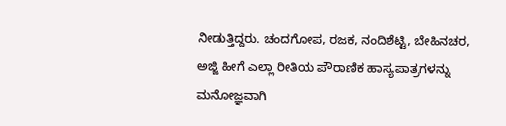ನೀಡುತ್ತಿದ್ದರು. ಚಂದಗೋಪ, ರಜಕ, ನಂದಿಶೆಟ್ಟಿ, ಬೇಹಿನಚರ, ಅಜ್ಜಿ ಹೀಗೆ ಎಲ್ಲಾ ರೀತಿಯ ಪೌರಾಣಿಕ ಹಾಸ್ಯಪಾತ್ರಗಳನ್ನು ಮನೋಜ್ಞವಾಗಿ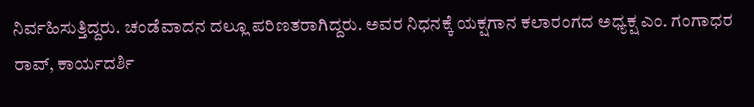ನಿರ್ವಹಿಸುತ್ತಿದ್ದರು. ಚಂಡೆವಾದನ ದಲ್ಲೂ ಪರಿಣತರಾಗಿದ್ದರು. ಅವರ ನಿಧನಕ್ಕೆ ಯಕ್ಷಗಾನ ಕಲಾರಂಗದ ಅಧ್ಯಕ್ಷ ಎಂ. ಗಂಗಾಧರ ರಾವ್, ಕಾರ್ಯದರ್ಶಿ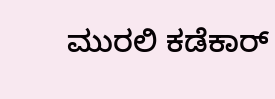ಮುರಲಿ ಕಡೆಕಾರ್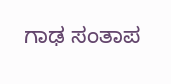ಗಾಢ ಸಂತಾಪ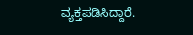ವ್ಯಕ್ತಪಡಿಸಿದ್ದಾರೆ.